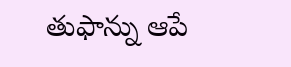తుఫాన్ను ఆపే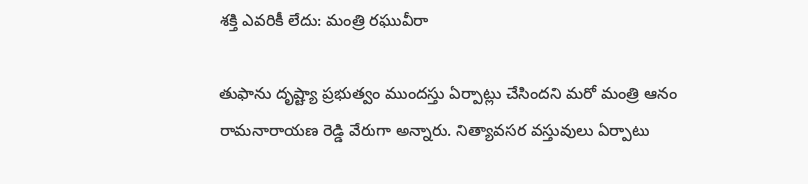శక్తి ఎవరికీ లేదు: మంత్రి రఘువీరా

తుఫాను దృష్ట్యా ప్రభుత్వం ముందస్తు ఏర్పాట్లు చేసిందని మరో మంత్రి ఆనం రామనారాయణ రెడ్డి వేరుగా అన్నారు. నిత్యావసర వస్తువులు ఏర్పాటు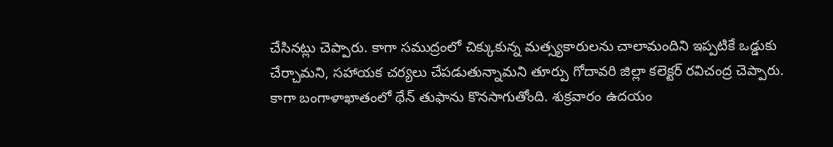చేసినట్లు చెప్పారు. కాగా సముద్రంలో చిక్కుకున్న మత్స్యకారులను చాలామందిని ఇప్పటికే ఒడ్డుకు చేర్చామని, సహాయక చర్యలు చేపడుతున్నామని తూర్పు గోదావరి జిల్లా కలెక్టర్ రవిచంద్ర చెప్పారు. కాగా బంగాళాఖాతంలో థేన్ తుఫాను కొనసాగుతోంది. శుక్రవారం ఉదయం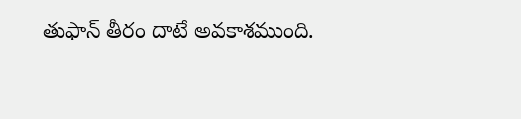తుఫాన్ తీరం దాటే అవకాశముంది.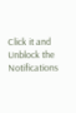Click it and Unblock the Notifications